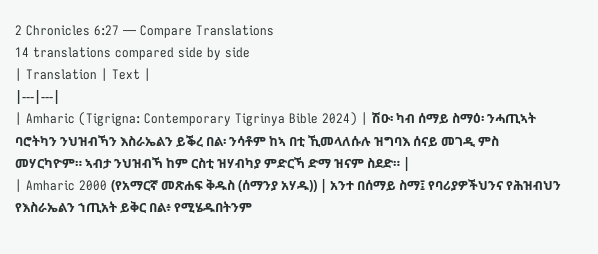2 Chronicles 6:27 — Compare Translations
14 translations compared side by side
| Translation | Text |
|---|---|
| Amharic (Tigrigna: Contemporary Tigrinya Bible 2024) | ሽዑ፡ ካብ ሰማይ ስማዕ፡ ንሓጢኣት ባሮትካን ንህዝብኻን እስራኤልን ይቕረ በል፡ ንሳቶም ከኣ በቲ ኺመላለሱሉ ዝግባእ ሰናይ መገዲ ምስ መሃርካዮም። ኣብታ ንህዝብኻ ከም ርስቲ ዝሃብካያ ምድርኻ ድማ ዝናም ስደድ። |
| Amharic 2000 (የአማርኛ መጽሐፍ ቅዱስ (ሰማንያ አሃዱ)) | አንተ በሰማይ ስማ፤ የባሪያዎችህንና የሕዝብህን የእስራኤልን ኀጢአት ይቅር በል፥ የሚሄዱበትንም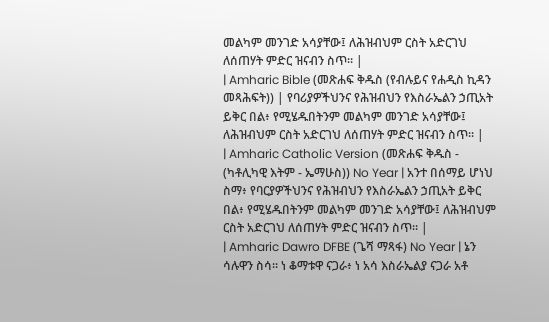መልካም መንገድ አሳያቸው፤ ለሕዝብህም ርስት አድርገህ ለሰጠሃት ምድር ዝናብን ስጥ። |
| Amharic Bible (መጽሐፍ ቅዱስ (የብሉይና የሐዲስ ኪዳን መጻሕፍት)) | የባሪያዎችህንና የሕዝብህን የእስራኤልን ኃጢአት ይቅር በል፥ የሚሄዱበትንም መልካም መንገድ አሳያቸው፤ ለሕዝብህም ርስት አድርገህ ለሰጠሃት ምድር ዝናብን ስጥ። |
| Amharic Catholic Version (መጽሐፍ ቅዱስ - (ካቶሊካዊ እትም - ኤማሁስ)) No Year | አንተ በሰማይ ሆነህ ስማ፥ የባርያዎችህንና የሕዝብህን የእስራኤልን ኃጢአት ይቅር በል፥ የሚሄዱበትንም መልካም መንገድ አሳያቸው፤ ለሕዝብህም ርስት አድርገህ ለሰጠሃት ምድር ዝናብን ስጥ። |
| Amharic Dawro DFBE (ጌሻ ማጻፋ) No Year | ኔን ሳሉዋን ስሳ። ነ ቆማቱዋ ናጋራ፥ ነ አሳ እስራኤልያ ናጋራ አቶ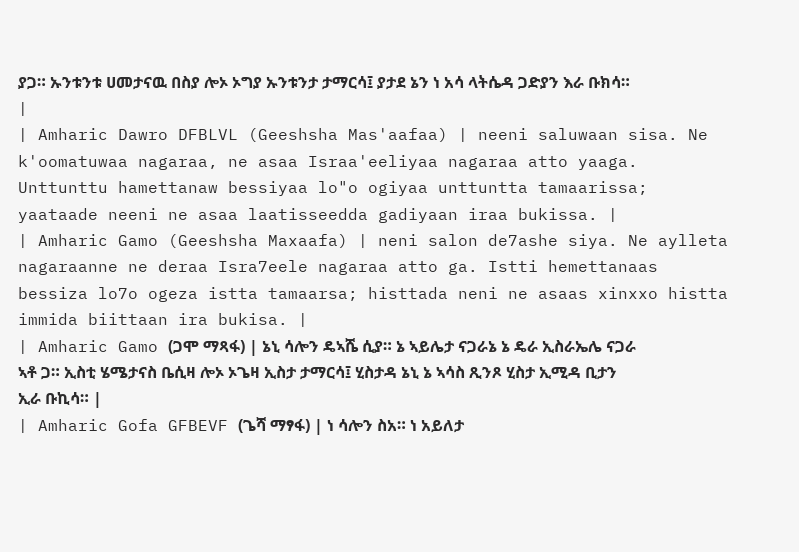ያጋ። ኡንቱንቱ ሀመታናዉ በስያ ሎኦ ኦግያ ኡንቱንታ ታማርሳ፤ ያታደ ኔን ነ አሳ ላትሴዳ ጋድያን እራ ቡክሳ። |
| Amharic Dawro DFBLVL (Geeshsha Mas'aafaa) | neeni saluwaan sisa. Ne k'oomatuwaa nagaraa, ne asaa Israa'eeliyaa nagaraa atto yaaga. Unttunttu hamettanaw bessiyaa lo"o ogiyaa unttuntta tamaarissa; yaataade neeni ne asaa laatisseedda gadiyaan iraa bukissa. |
| Amharic Gamo (Geeshsha Maxaafa) | neni salon de7ashe siya. Ne aylleta nagaraanne ne deraa Isra7eele nagaraa atto ga. Istti hemettanaas bessiza lo7o ogeza istta tamaarsa; histtada neni ne asaas xinxxo histta immida biittaan ira bukisa. |
| Amharic Gamo (ጋሞ ማጻፋ) | ኔኒ ሳሎን ዴኣሼ ሲያ። ኔ ኣይሌታ ናጋራኔ ኔ ዴራ ኢስራኤሌ ናጋራ ኣቶ ጋ። ኢስቲ ሄሜታናስ ቤሲዛ ሎኦ ኦጌዛ ኢስታ ታማርሳ፤ ሂስታዳ ኔኒ ኔ ኣሳስ ጺንጾ ሂስታ ኢሚዳ ቢታን ኢራ ቡኪሳ። |
| Amharic Gofa GFBEVF (ጌሻ ማፃፋ) | ነ ሳሎን ስአ። ነ አይለታ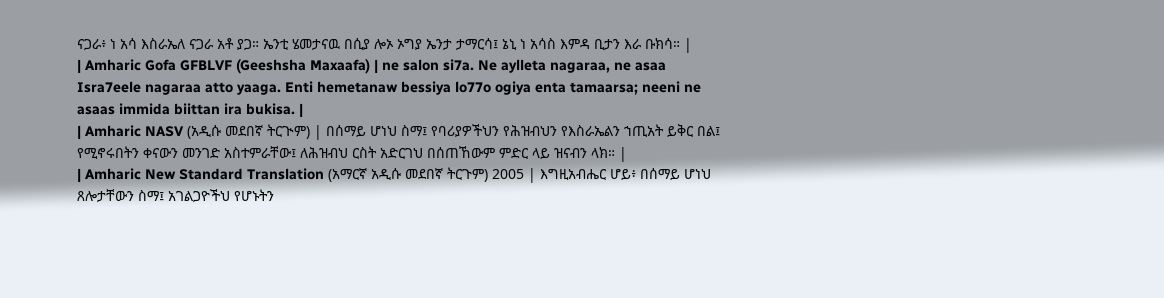ናጋራ፥ ነ አሳ እስራኤለ ናጋራ አቶ ያጋ። ኤንቲ ሄመታናዉ በሲያ ሎኦ ኦግያ ኤንታ ታማርሳ፤ ኔኒ ነ አሳስ እምዳ ቢታን እራ ቡክሳ። |
| Amharic Gofa GFBLVF (Geeshsha Maxaafa) | ne salon si7a. Ne aylleta nagaraa, ne asaa Isra7eele nagaraa atto yaaga. Enti hemetanaw bessiya lo77o ogiya enta tamaarsa; neeni ne asaas immida biittan ira bukisa. |
| Amharic NASV (አዲሱ መደበኛ ትርጒም) | በሰማይ ሆነህ ስማ፤ የባሪያዎችህን የሕዝብህን የእስራኤልን ኀጢአት ይቅር በል፤ የሚኖሩበትን ቀናውን መንገድ አስተምራቸው፤ ለሕዝብህ ርስት አድርገህ በሰጠኸውም ምድር ላይ ዝናብን ላክ። |
| Amharic New Standard Translation (አማርኛ አዲሱ መደበኛ ትርጉም) 2005 | እግዚአብሔር ሆይ፥ በሰማይ ሆነህ ጸሎታቸውን ስማ፤ አገልጋዮችህ የሆኑትን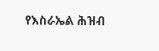የእስራኤል ሕዝብ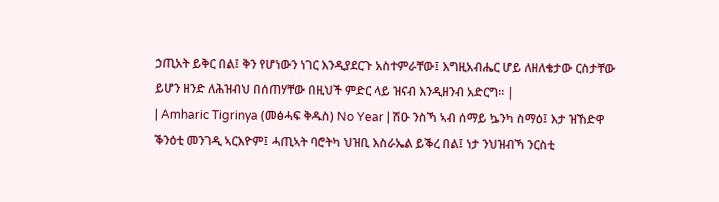ኃጢአት ይቅር በል፤ ቅን የሆነውን ነገር እንዲያደርጉ አስተምራቸው፤ እግዚአብሔር ሆይ ለዘለቄታው ርስታቸው ይሆን ዘንድ ለሕዝብህ በሰጠሃቸው በዚህች ምድር ላይ ዝናብ እንዲዘንብ አድርግ። |
| Amharic Tigrinya (መፅሓፍ ቅዱስ) No Year | ሽዑ ንስኻ ኣብ ሰማይ ኴንካ ስማዕ፤ እታ ዝኸድዋ ቕንዕቲ መንገዲ ኣርእዮም፤ ሓጢኣት ባሮትካ ህዝቢ እስራኤል ይቕረ በል፤ ነታ ንህዝብኻ ንርስቲ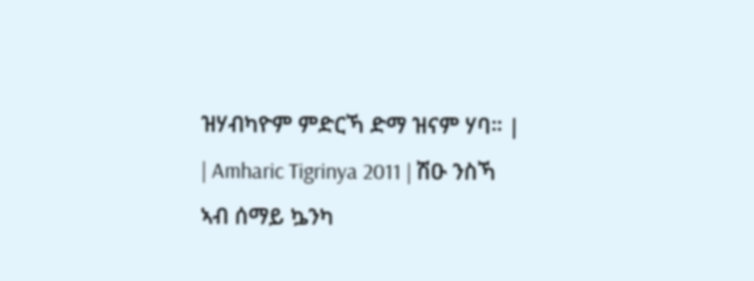ዝሃብካዮም ምድርኻ ድማ ዝናም ሃባ። |
| Amharic Tigrinya 2011 | ሽዑ ንስኻ ኣብ ሰማይ ኴንካ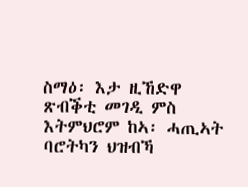ስማዕ፡ እታ ዚኸድዋ ጽብቕቲ መገዲ ምስ እትምህሮም ከኣ፡ ሓጢኣት ባሮትካን ህዝብኻ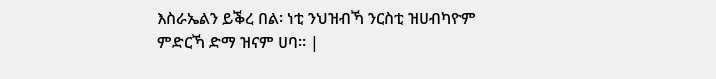እስራኤልን ይቕረ በል፡ ነቲ ንህዝብኻ ንርስቲ ዝሀብካዮም ምድርኻ ድማ ዝናም ሀባ። |